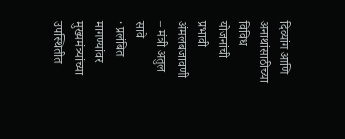दिव्यांग आणि अनाथांसाठीच्या विविध योजनांची प्रभावी अंमलबजावणी
– मंत्री अतुल सावे
· प्रलंबित मागण्यांवर मुख्यमंत्र्यांच्या उपस्थितीत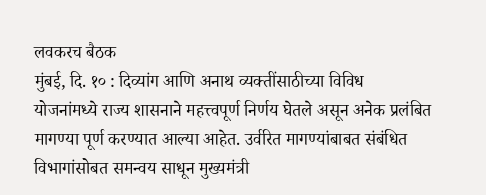लवकरच बैठक
मुंबई, दि. १० : दिव्यांग आणि अनाथ व्यक्तींसाठीच्या विविध योजनांमध्ये राज्य शासनाने महत्त्वपूर्ण निर्णय घेतले असून अनेक प्रलंबित मागण्या पूर्ण करण्यात आल्या आहेत. उर्वरित मागण्यांबाबत संबंधित विभागांसोबत समन्वय साधून मुख्यमंत्री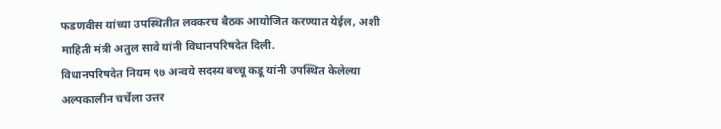फडणवीस यांच्या उपस्थितीत लवकरच बैठक आयोजित करण्यात येईल, अशी माहिती मंत्री अतुल सावे यांनी विधानपरिषदेत दिली.
विधानपरिषदेत नियम ९७ अन्वये सदस्य बच्चू कडू यांनी उपस्थित केलेल्या अल्पकालीन चर्चेला उत्तर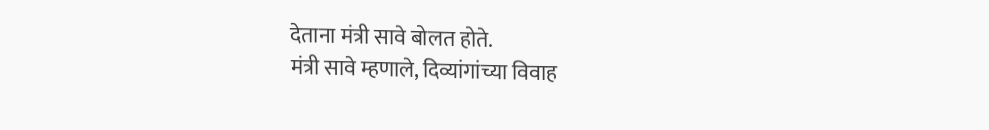देताना मंत्री सावे बोलत होते.
मंत्री सावे म्हणाले, दिव्यांगांच्या विवाह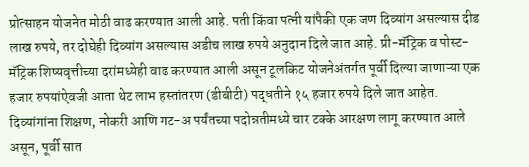प्रोत्साहन योजनेत मोठी वाढ करण्यात आली आहे. पती किंवा पत्नी यांपैकी एक जण दिव्यांग असल्यास दीड लाख रुपये, तर दोघेही दिव्यांग असल्यास अडीच लाख रुपये अनुदान दिले जात आहे. प्री-मॅट्रिक व पोस्ट-मॅट्रिक शिष्यवृत्तीच्या दरांमध्येही वाढ करण्यात आली असून टूलकिट योजनेअंतर्गत पूर्वी दिल्या जाणाऱ्या एक हजार रुपयांऐवजी आता थेट लाभ हस्तांतरण (डीबीटी) पद्धतीने १५ हजार रुपये दिले जात आहेत.
दिव्यांगांना शिक्षण, नोकरी आणि गट-अ पर्यंतच्या पदोन्नतीमध्ये चार टक्के आरक्षण लागू करण्यात आले असून, पूर्वी सात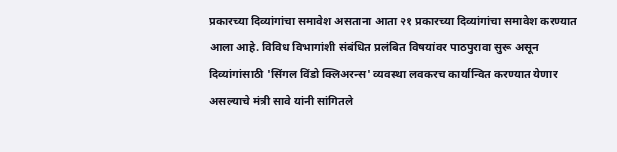प्रकारच्या दिव्यांगांचा समावेश असताना आता २१ प्रकारच्या दिव्यांगांचा समावेश करण्यात आला आहे. विविध विभागांशी संबंधित प्रलंबित विषयांवर पाठपुरावा सुरू असून दिव्यांगांसाठी 'सिंगल विंडो क्लिअरन्स' व्यवस्था लवकरच कार्यान्वित करण्यात येणार असल्याचे मंत्री सावे यांनी सांगितले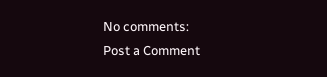No comments:
Post a Comment